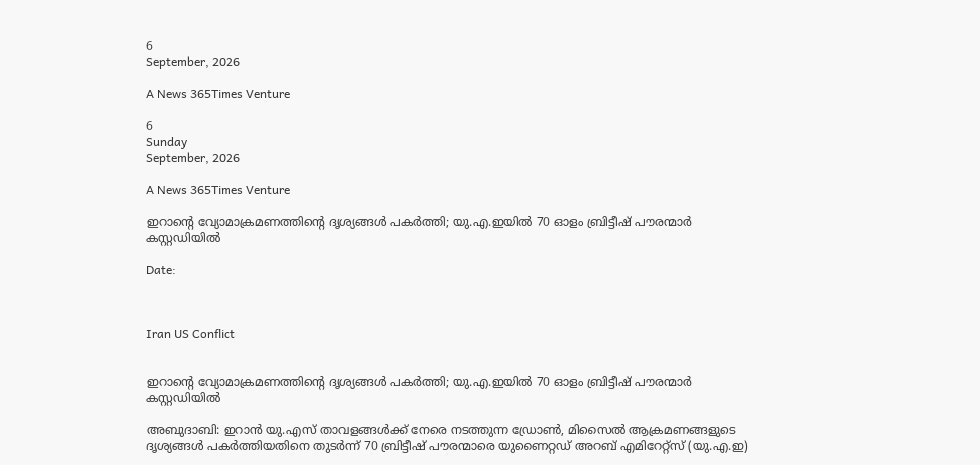6
September, 2026

A News 365Times Venture

6
Sunday
September, 2026

A News 365Times Venture

ഇറാന്റെ വ്യോമാക്രമണത്തിന്റെ ദൃശ്യങ്ങള്‍ പകര്‍ത്തി; യു.എ.ഇയില്‍ 70 ഓളം ബ്രിട്ടീഷ് പൗരന്മാര്‍ കസ്റ്റഡിയില്‍

Date:



Iran US Conflict


ഇറാന്റെ വ്യോമാക്രമണത്തിന്റെ ദൃശ്യങ്ങള്‍ പകര്‍ത്തി; യു.എ.ഇയില്‍ 70 ഓളം ബ്രിട്ടീഷ് പൗരന്മാര്‍ കസ്റ്റഡിയില്‍

അബുദാബി: ഇറാന്‍ യു.എസ് താവളങ്ങള്‍ക്ക് നേരെ നടത്തുന്ന ഡ്രോണ്‍, മിസൈല്‍ ആക്രമണങ്ങളുടെ ദൃശ്യങ്ങള്‍ പകര്‍ത്തിയതിനെ തുടര്‍ന്ന് 70 ബ്രിട്ടീഷ് പൗരന്മാരെ യുണൈറ്റഡ് അറബ് എമിറേറ്റ്‌സ് (യു.എ.ഇ)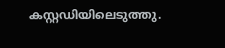കസ്റ്റഡിയിലെടുത്തു.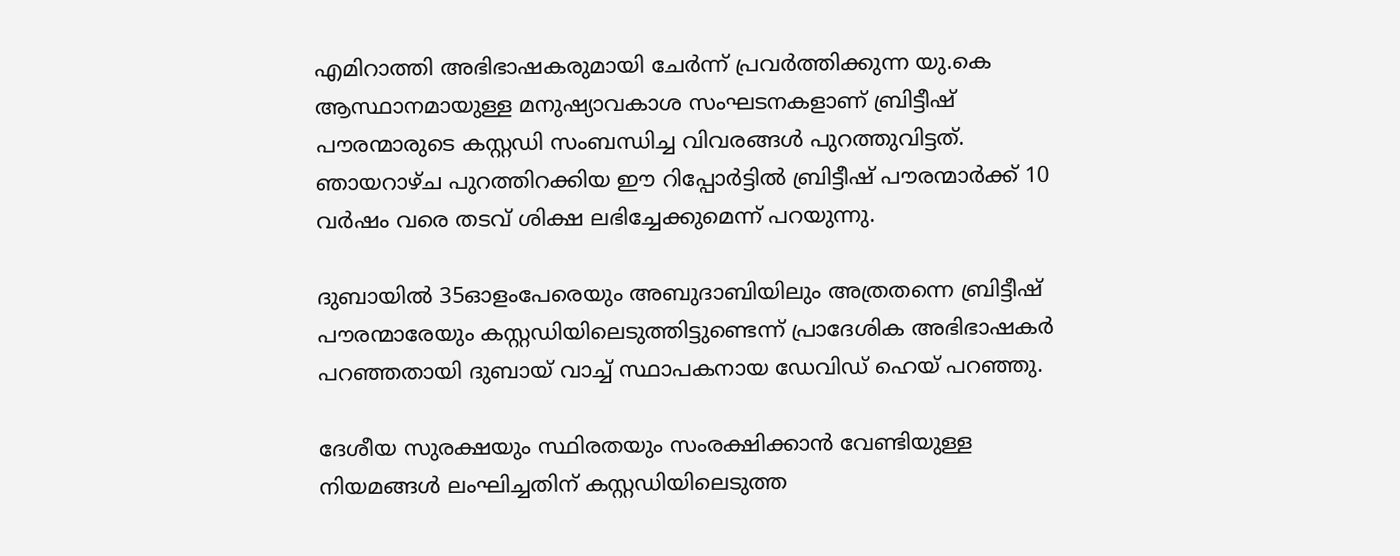എമിറാത്തി അഭിഭാഷകരുമായി ചേര്‍ന്ന് പ്രവര്‍ത്തിക്കുന്ന യു.കെ ആസ്ഥാനമായുള്ള മനുഷ്യാവകാശ സംഘടനകളാണ് ബ്രിട്ടീഷ് പൗരന്മാരുടെ കസ്റ്റഡി സംബന്ധിച്ച വിവരങ്ങള്‍ പുറത്തുവിട്ടത്. ഞായറാഴ്ച പുറത്തിറക്കിയ ഈ റിപ്പോര്‍ട്ടില്‍ ബ്രിട്ടീഷ് പൗരന്മാര്‍ക്ക് 10 വര്‍ഷം വരെ തടവ് ശിക്ഷ ലഭിച്ചേക്കുമെന്ന് പറയുന്നു.

ദുബായില്‍ 35ഓളംപേരെയും അബുദാബിയിലും അത്രതന്നെ ബ്രിട്ടീഷ് പൗരന്മാരേയും കസ്റ്റഡിയിലെടുത്തിട്ടുണ്ടെന്ന് പ്രാദേശിക അഭിഭാഷകര്‍ പറഞ്ഞതായി ദുബായ് വാച്ച് സ്ഥാപകനായ ഡേവിഡ് ഹെയ് പറഞ്ഞു.

ദേശീയ സുരക്ഷയും സ്ഥിരതയും സംരക്ഷിക്കാന്‍ വേണ്ടിയുള്ള നിയമങ്ങള്‍ ലംഘിച്ചതിന് കസ്റ്റഡിയിലെടുത്ത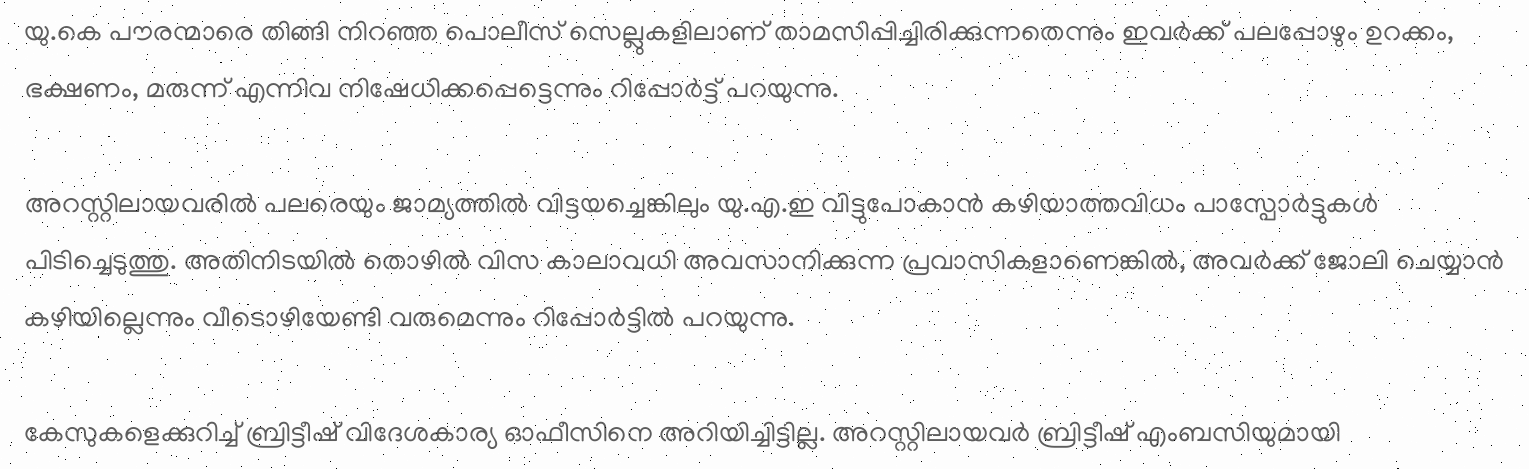യു.കെ പൗരന്മാരെ തിങ്ങി നിറഞ്ഞ പൊലീസ് സെല്ലുകളിലാണ് താമസിപ്പിച്ചിരിക്കുന്നതെന്നും ഇവര്‍ക്ക് പലപ്പോഴും ഉറക്കം, ഭക്ഷണം, മരുന്ന് എന്നിവ നിഷേധിക്കപ്പെട്ടെന്നും റിപ്പോര്‍ട്ട് പറയുന്നു.

അറസ്റ്റിലായവരില്‍ പലരെയും ജാമ്യത്തില്‍ വിട്ടയച്ചെങ്കിലും യു.എ.ഇ വിട്ടുപോകാന്‍ കഴിയാത്തവിധം പാസ്പോര്‍ട്ടുകള്‍ പിടിച്ചെടുത്തു. അതിനിടയില്‍ തൊഴില്‍ വിസ കാലാവധി അവസാനിക്കുന്ന പ്രവാസികളാണെങ്കില്‍, അവര്‍ക്ക് ജോലി ചെയ്യാന്‍ കഴിയില്ലെന്നും വീടൊഴിയേണ്ടി വരുമെന്നും റിപ്പോര്‍ട്ടില്‍ പറയുന്നു.

കേസുകളെക്കുറിച്ച് ബ്രിട്ടീഷ് വിദേശകാര്യ ഓഫീസിനെ അറിയിച്ചിട്ടില്ല. അറസ്റ്റിലായവര്‍ ബ്രിട്ടീഷ് എംബസിയുമായി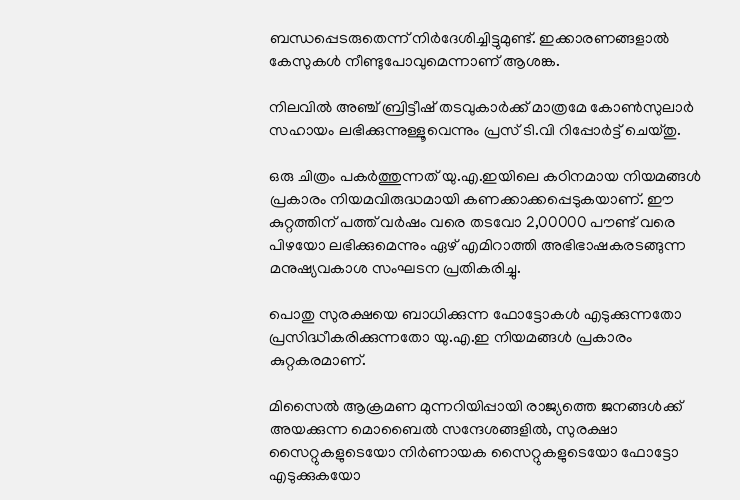ബന്ധപ്പെടരുതെന്ന് നിര്‍ദേശിച്ചിട്ടുമുണ്ട്. ഇക്കാരണങ്ങളാല്‍ കേസുകള്‍ നീണ്ടുപോവുമെന്നാണ് ആശങ്ക.

നിലവില്‍ അഞ്ച് ബ്രിട്ടീഷ് തടവുകാര്‍ക്ക് മാത്രമേ കോണ്‍സുലാര്‍ സഹായം ലഭിക്കുന്നുള്ളൂവെന്നും പ്രസ് ടി.വി റിപ്പോര്‍ട്ട് ചെയ്തു.

ഒരു ചിത്രം പകര്‍ത്തുന്നത് യു.എ.ഇയിലെ കഠിനമായ നിയമങ്ങള്‍ പ്രകാരം നിയമവിരുദ്ധമായി കണക്കാക്കപ്പെടുകയാണ്. ഈ കുറ്റത്തിന് പത്ത് വര്‍ഷം വരെ തടവോ 2,00000 പൗണ്ട് വരെ പിഴയോ ലഭിക്കുമെന്നും ഏഴ് എമിറാത്തി അഭിഭാഷകരടങ്ങുന്ന മനുഷ്യവകാശ സംഘടന പ്രതികരിച്ചു.

പൊതു സുരക്ഷയെ ബാധിക്കുന്ന ഫോട്ടോകള്‍ എടുക്കുന്നതോ പ്രസിദ്ധീകരിക്കുന്നതോ യു.എ.ഇ നിയമങ്ങള്‍ പ്രകാരം കുറ്റകരമാണ്.

മിസൈല്‍ ആക്രമണ മുന്നറിയിപ്പായി രാജ്യത്തെ ജനങ്ങള്‍ക്ക് അയക്കുന്ന മൊബൈല്‍ സന്ദേശങ്ങളില്‍, സുരക്ഷാ സൈറ്റുകളുടെയോ നിര്‍ണായക സൈറ്റുകളുടെയോ ഫോട്ടോ എടുക്കുകയോ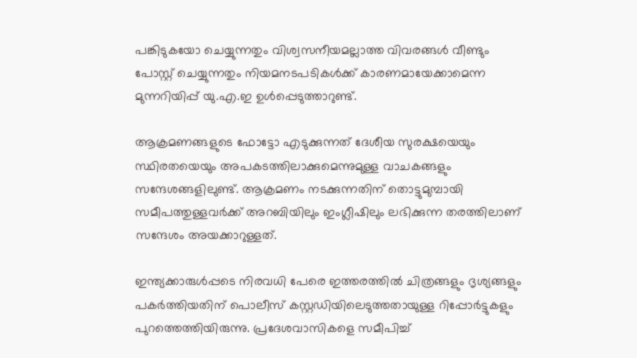പങ്കിടുകയോ ചെയ്യുന്നതും വിശ്വസനീയമല്ലാത്ത വിവരങ്ങള്‍ വീണ്ടും പോസ്റ്റ് ചെയ്യുന്നതും നിയമനടപടികള്‍ക്ക് കാരണമായേക്കാമെന്ന മുന്നറിയിപ്പ് യു.എ.ഇ ഉള്‍പ്പെടുത്താറുണ്ട്.

ആക്രമണങ്ങളുടെ ഫോട്ടോ എടുക്കുന്നത് ദേശീയ സുരക്ഷയെയും സ്ഥിരതയെയും അപകടത്തിലാക്കുമെന്നുമുള്ള വാചകങ്ങളും സന്ദേശങ്ങളിലുണ്ട്. ആക്രമണം നടക്കുന്നതിന് തൊട്ടുമുമ്പായി സമീപത്തുള്ളവര്‍ക്ക് അറബിയിലും ഇംഗ്ലീഷിലും ലഭിക്കുന്ന തരത്തിലാണ് സന്ദേശം അയക്കാറുള്ളത്.

ഇന്ത്യക്കാരുള്‍പ്പടെ നിരവധി പേരെ ഇത്തരത്തില്‍ ചിത്രങ്ങളും ദൃശ്യങ്ങളും പകര്‍ത്തിയതിന് പൊലീസ് കസ്റ്റഡിയിലെടുത്തതായുള്ള റിപ്പോര്‍ട്ടുകളും പുറത്തെത്തിയിരുന്നു. പ്രദേശവാസികളെ സമീപിച്ച്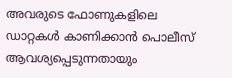അവരുടെ ഫോണുകളിലെ ഡാറ്റകള്‍ കാണിക്കാന്‍ പൊലീസ് ആവശ്യപ്പെടുന്നതായും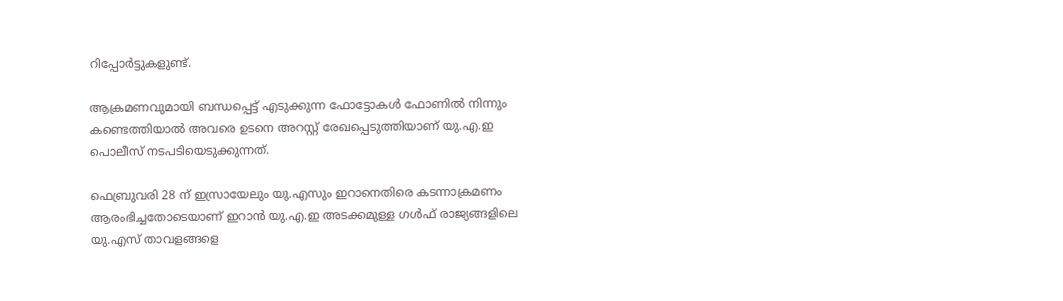റിപ്പോര്‍ട്ടുകളുണ്ട്.

ആക്രമണവുമായി ബന്ധപ്പെട്ട് എടുക്കുന്ന ഫോട്ടോകള്‍ ഫോണില്‍ നിന്നും കണ്ടെത്തിയാല്‍ അവരെ ഉടനെ അറസ്റ്റ് രേഖപ്പെടുത്തിയാണ് യു.എ.ഇ പൊലീസ് നടപടിയെടുക്കുന്നത്.

ഫെബ്രുവരി 28 ന് ഇസ്രായേലും യു.എസും ഇറാനെതിരെ കടന്നാക്രമണം ആരംഭിച്ചതോടെയാണ് ഇറാന്‍ യു.എ.ഇ അടക്കമുള്ള ഗള്‍ഫ് രാജ്യങ്ങളിലെ യു.എസ് താവളങ്ങളെ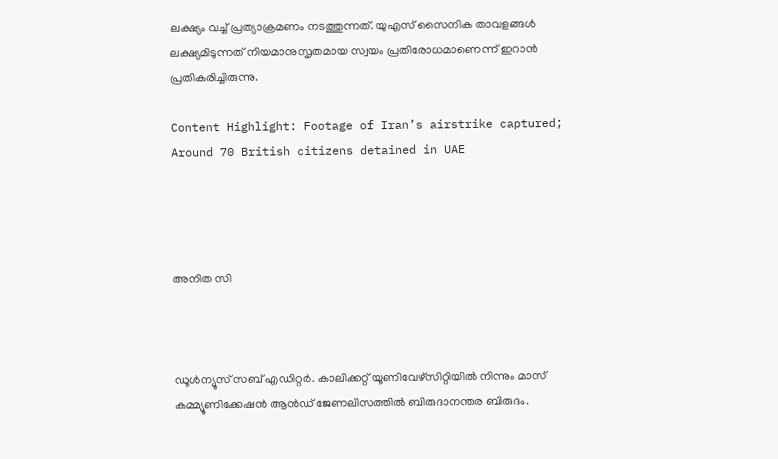ലക്ഷ്യം വച്ച് പ്രത്യാക്രമണം നടത്തുന്നത്. യുഎസ് സൈനിക താവളങ്ങള്‍ ലക്ഷ്യമിടുന്നത് നിയമാനുസൃതമായ സ്വയം പ്രതിരോധമാണെന്ന് ഇറാന്‍ പ്രതികരിച്ചിരുന്നു.

Content Highlight: Footage of Iran’s airstrike captured; Around 70 British citizens detained in UAE




അനിത സി



ഡൂള്‍ന്യൂസ് സബ് എഡിറ്റര്‍. കാലിക്കറ്റ് യൂണിവേഴ്‌സിറ്റിയില്‍ നിന്നും മാസ് കമ്മ്യൂണിക്കേഷന്‍ ആന്‍ഡ് ജേണലിസത്തില്‍ ബിരുദാനന്തര ബിരുദം.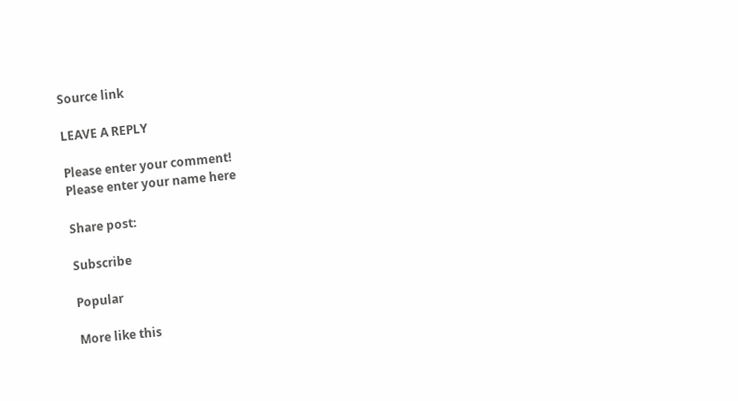Source link

LEAVE A REPLY

Please enter your comment!
Please enter your name here

Share post:

Subscribe

Popular

More like this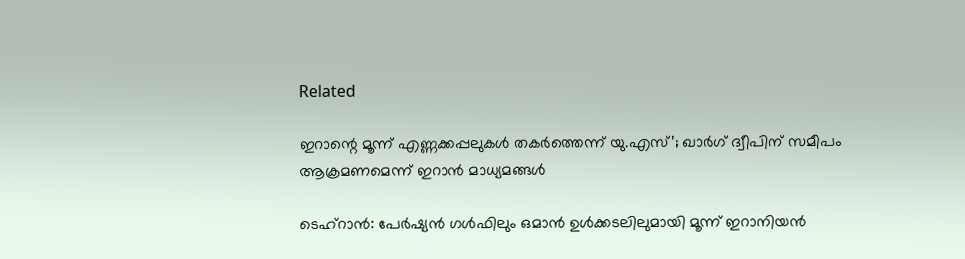Related

ഇറാന്റെ മൂന്ന് എണ്ണക്കപ്പലുകള്‍ തകര്‍ത്തെന്ന് യു.എസ്’; ഖാര്‍ഗ് ദ്വീപിന് സമീപം ആക്രമണമെന്ന് ഇറാന്‍ മാധ്യമങ്ങള്‍

ടെഹ്‌റാന്‍: പേര്‍ഷ്യന്‍ ഗള്‍ഫിലും ഒമാന്‍ ഉള്‍ക്കടലിലുമായി മൂന്ന് ഇറാനിയന്‍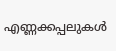എണ്ണക്കപ്പലുകള്‍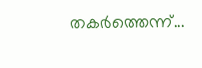തകര്‍ത്തെന്ന്...